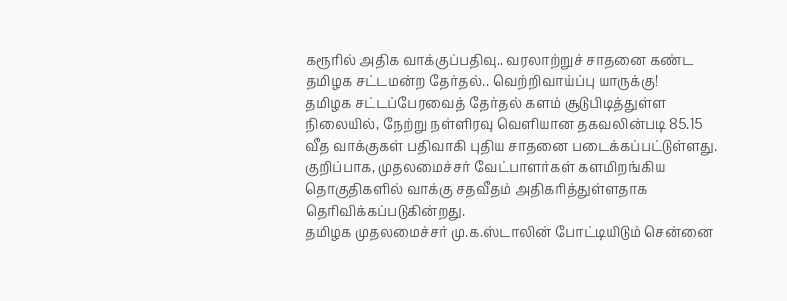கரூரில் அதிக வாக்குப்பதிவு.. வரலாற்றுச் சாதனை கண்ட தமிழக சட்டமன்ற தேர்தல்.. வெற்றிவாய்ப்பு யாருக்கு!
தமிழக சட்டப்பேரவைத் தேர்தல் களம் சூடுபிடித்துள்ள நிலையில், நேற்று நள்ளிரவு வெளியான தகவலின்படி 85.15 வீத வாக்குகள் பதிவாகி புதிய சாதனை படைக்கப்பட்டுள்ளது.
குறிப்பாக, முதலமைச்சர் வேட்பாளர்கள் களமிறங்கிய தொகுதிகளில் வாக்கு சதவீதம் அதிகரித்துள்ளதாக தெரிவிக்கப்படுகின்றது.
தமிழக முதலமைச்சர் மு.க.ஸ்டாலின் போட்டியிடும் சென்னை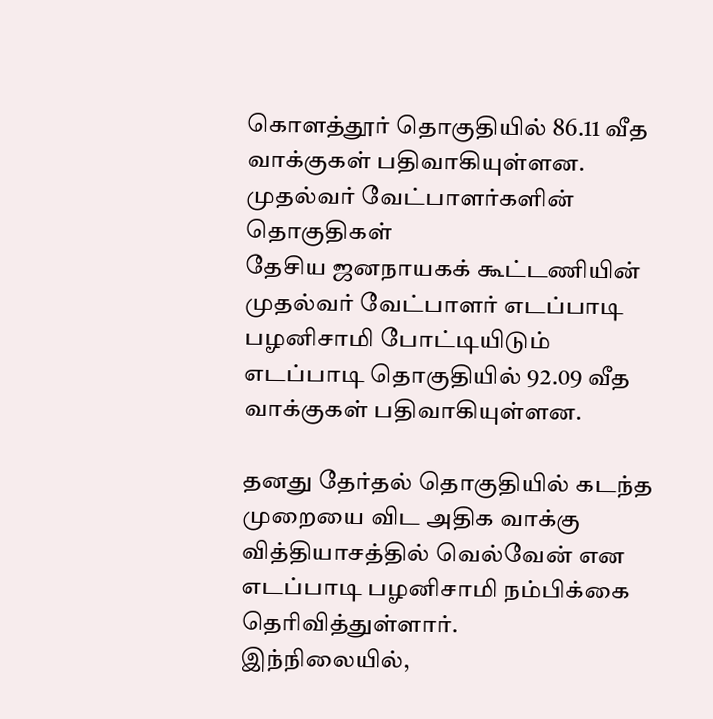கொளத்தூர் தொகுதியில் 86.11 வீத வாக்குகள் பதிவாகியுள்ளன.
முதல்வர் வேட்பாளர்களின் தொகுதிகள்
தேசிய ஜனநாயகக் கூட்டணியின் முதல்வர் வேட்பாளர் எடப்பாடி பழனிசாமி போட்டியிடும் எடப்பாடி தொகுதியில் 92.09 வீத வாக்குகள் பதிவாகியுள்ளன.

தனது தேர்தல் தொகுதியில் கடந்த முறையை விட அதிக வாக்கு வித்தியாசத்தில் வெல்வேன் என எடப்பாடி பழனிசாமி நம்பிக்கை தெரிவித்துள்ளார்.
இந்நிலையில்,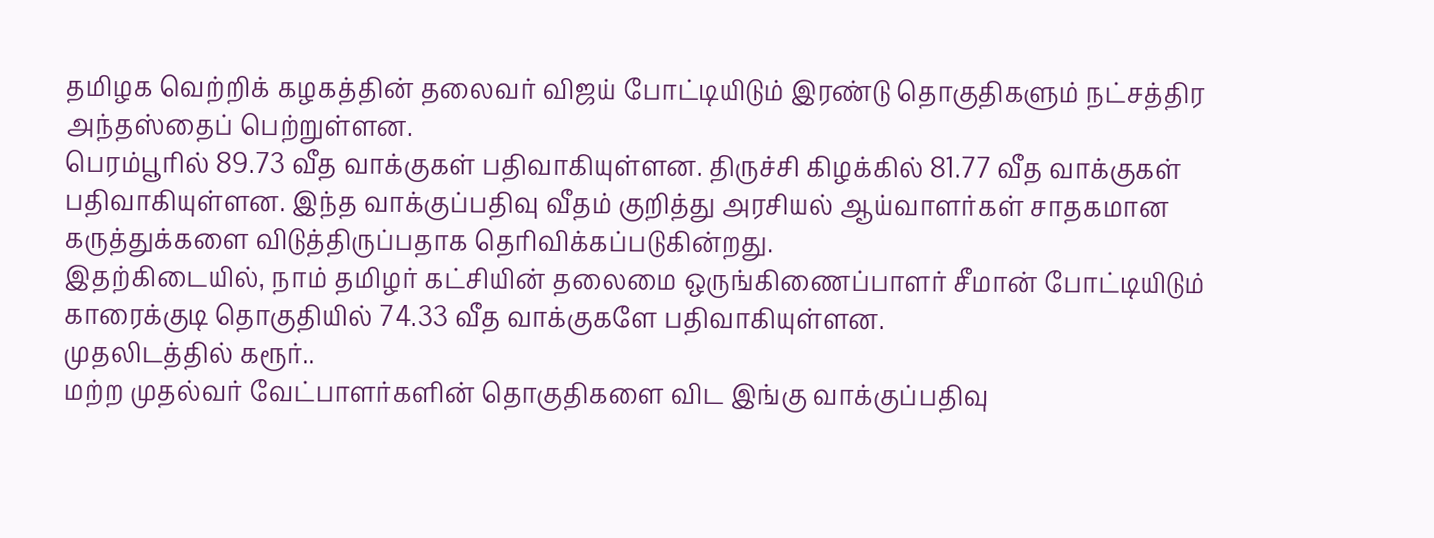தமிழக வெற்றிக் கழகத்தின் தலைவர் விஜய் போட்டியிடும் இரண்டு தொகுதிகளும் நட்சத்திர அந்தஸ்தைப் பெற்றுள்ளன.
பெரம்பூரில் 89.73 வீத வாக்குகள் பதிவாகியுள்ளன. திருச்சி கிழக்கில் 81.77 வீத வாக்குகள் பதிவாகியுள்ளன. இந்த வாக்குப்பதிவு வீதம் குறித்து அரசியல் ஆய்வாளர்கள் சாதகமான கருத்துக்களை விடுத்திருப்பதாக தெரிவிக்கப்படுகின்றது.
இதற்கிடையில், நாம் தமிழர் கட்சியின் தலைமை ஒருங்கிணைப்பாளர் சீமான் போட்டியிடும் காரைக்குடி தொகுதியில் 74.33 வீத வாக்குகளே பதிவாகியுள்ளன.
முதலிடத்தில் கரூர்..
மற்ற முதல்வர் வேட்பாளர்களின் தொகுதிகளை விட இங்கு வாக்குப்பதிவு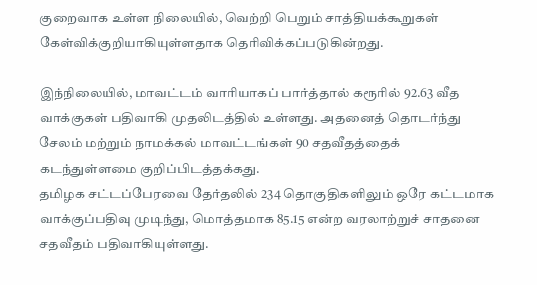குறைவாக உள்ள நிலையில், வெற்றி பெறும் சாத்தியக்கூறுகள் கேள்விக்குறியாகியுள்ளதாக தெரிவிக்கப்படுகின்றது.

இந்நிலையில், மாவட்டம் வாரியாகப் பார்த்தால் கரூரில் 92.63 வீத வாக்குகள் பதிவாகி முதலிடத்தில் உள்ளது. அதனைத் தொடர்ந்து சேலம் மற்றும் நாமக்கல் மாவட்டங்கள் 90 சதவீதத்தைக் கடந்துள்ளமை குறிப்பிடத்தக்கது.
தமிழக சட்டப்பேரவை தேர்தலில் 234 தொகுதிகளிலும் ஒரே கட்டமாக வாக்குப்பதிவு முடிந்து, மொத்தமாக 85.15 என்ற வரலாற்றுச் சாதனை சதவீதம் பதிவாகியுள்ளது.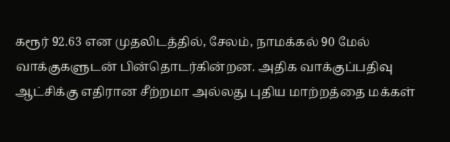கரூர் 92.63 என முதலிடத்தில், சேலம், நாமக்கல் 90 மேல் வாக்குகளுடன் பின்தொடர்கின்றன. அதிக வாக்குப்பதிவு ஆட்சிக்கு எதிரான சீற்றமா அல்லது புதிய மாற்றத்தை மக்கள்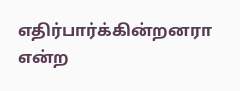எதிர்பார்க்கின்றனரா என்ற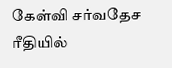கேள்வி சர்வதேச ரீதியில்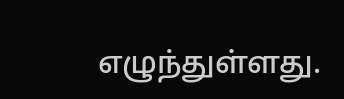எழுந்துள்ளது.